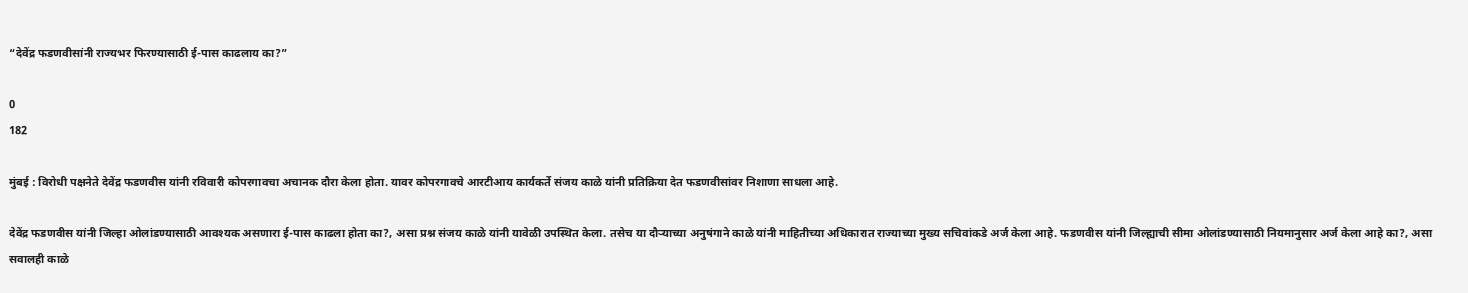“देवेंद्र फडणवीसांनी राज्यभर फिरण्यासाठी ई-पास काढलाय का?”

0
182

मुंबई : विरोधी पक्षनेते देवेंद्र फडणवीस यांनी रविवारी कोपरगावचा अचानक दौरा केला होता. यावर कोपरगावचे आरटीआय कार्यकर्ते संजय काळे यांनी प्रतिक्रिया देत फडणवीसांवर निशाणा साधला आहे.

देवेंद्र फडणवीस यांनी जिल्हा ओलांडण्यासाठी आवश्यक असणारा ई-पास काढला होता का?, असा प्रश्न संजय काळे यांनी यावेळी उपस्थित केला. तसेच या दौऱ्याच्या अनुषंगाने काळे यांनी माहितीच्या अधिकारात राज्याच्या मुख्य सचिवांकडे अर्ज केला आहे. फडणवीस यांनी जिल्ह्याची सीमा ओलांडण्यासाठी नियमानुसार अर्ज केला आहे का?, असा सवालही काळे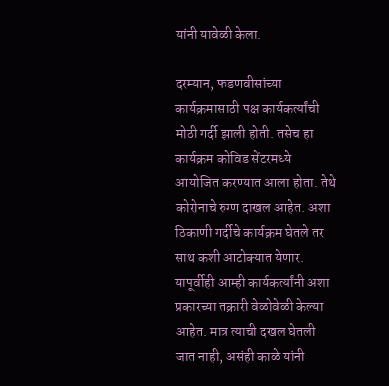यांनी यावेळी केला.

दरम्यान, फडणवीसांच्या कार्यक्रमासाठी पक्ष कार्यकर्त्यांची मोठी गर्दी झाली होती. तसेच हा कार्यक्रम कोविड सेंटरमध्ये आयोजित करण्यात आला होता. तेथे कोरोनाचे रुग्ण दाखल आहेत. अशा ठिकाणी गर्दीचे कार्यक्रम घेतले तर साथ कशी आटोक्यात येणार. यापूर्वीही आम्ही कार्यकर्त्यांनी अशा प्रकारच्या तक्रारी वेळोवेळी केल्या आहेत. मात्र त्याची दखल घेतली जात नाही, असंही काळे यांनी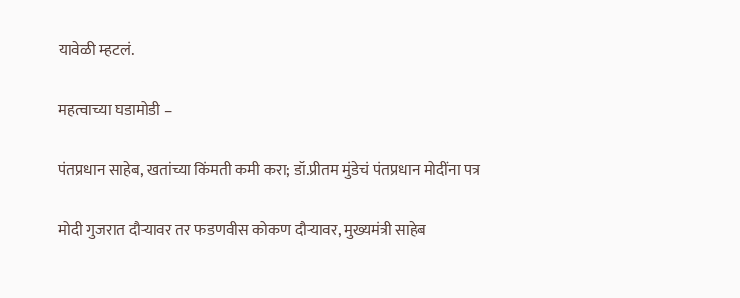यावेळी म्हटलं.

महत्वाच्या घडामोडी –

पंतप्रधान साहेब, खतांच्या किंमती कमी करा; डॉ.प्रीतम मुंडेचं पंतप्रधान मोदींना पत्र

मोदी गुजरात दौऱ्यावर तर फडणवीस कोकण दौऱ्यावर, मुख्यमंत्री साहेब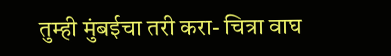तुम्ही मुंबईचा तरी करा- चित्रा वाघ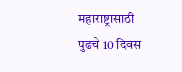महाराष्ट्रासाठी पुढचे 10 दिवस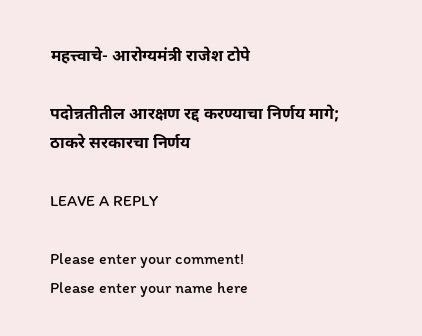महत्त्वाचे- आरोग्यमंत्री राजेश टोपे

पदोन्नतीतील आरक्षण रद्द करण्याचा निर्णय मागे; ठाकरे सरकारचा निर्णय

LEAVE A REPLY

Please enter your comment!
Please enter your name here